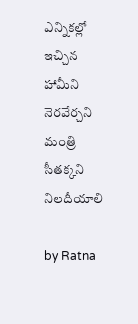ఎన్నిక‌ల్లో ఇచ్చిన హామీని నెర‌వేర్చ‌ని మంత్రి సీత‌క్క‌ని నిల‌దీయాలి

by Ratna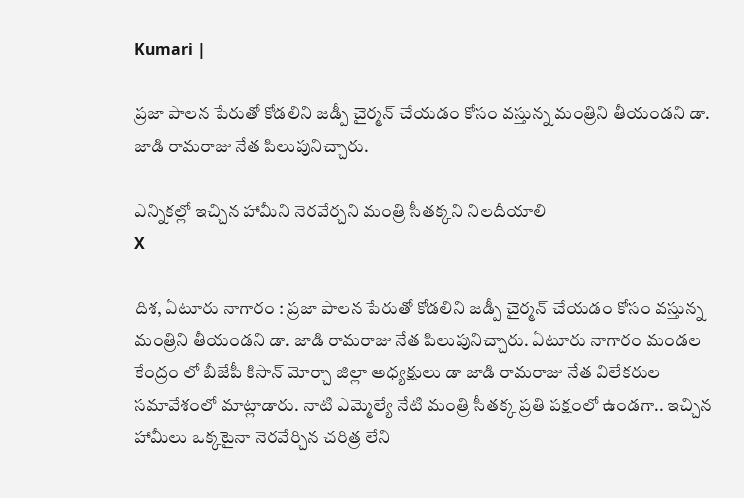Kumari |

ప్ర‌జా పాల‌న పేరుతో కోడ‌లిని జ‌డ్పీ చైర్మ‌న్ చేయ‌డం కోసం వ‌స్తున్న మంత్రిని తీయండ‌ని డా. జాడి రామ‌రాజు నేత పిలుపునిచ్చారు.

ఎన్నిక‌ల్లో ఇచ్చిన హామీని నెర‌వేర్చ‌ని మంత్రి సీత‌క్క‌ని నిల‌దీయాలి
X

దిశ, ఏటూరు నాగారం : ప్ర‌జా పాల‌న పేరుతో కోడ‌లిని జ‌డ్పీ చైర్మ‌న్ చేయ‌డం కోసం వ‌స్తున్న మంత్రిని తీయండ‌ని డా. జాడి రామ‌రాజు నేత పిలుపునిచ్చారు. ఏటూరు నాగారం మండల కేంద్రం లో బీజేపీ కిసాన్ మోర్చా జిల్లా అధ్యక్షులు డా జాడి రామరాజు నేత విలేకరుల స‌మావేశంలో మాట్లాడారు. నాటి ఎమ్మెల్యే నేటి మంత్రి సీతక్క ప్రతి పక్షంలో ఉండగా.. ఇచ్చిన హామీలు ఒక్కటైనా నెరవేర్చిన చరిత్ర లేని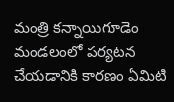మంత్రి కన్నాయిగూడెం మండలంలో పర్యటన చేయ‌డానికి కారణం ఏమిటి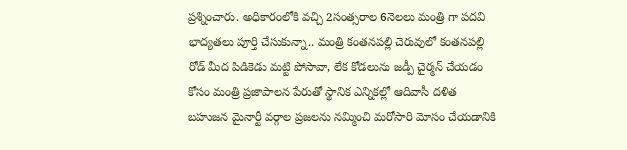ప్రశ్నించారు. అధికారంలోకి వచ్చి 2సంత్సరాల 6నెలలు మంత్రి గా పదవి భాద్యతలు పూర్తి చేసుకున్నా.. మంత్రి కంతనపల్లి చెరువులో కంతనపల్లి రోడ్ మీద పిడికెడు మట్టి పోసావా, లేక కోడలును జడ్పీ చైర్మన్ చేయ‌డం కోసం మంత్రి ప్రజాపాలన పేరుతో స్థానిక ఎన్నికల్లో ఆదివాసీ దళిత బహుజన మైనార్టీ వర్గాల ప్రజలను నమ్మించి మరోసారి మోసం చేయ‌డానికి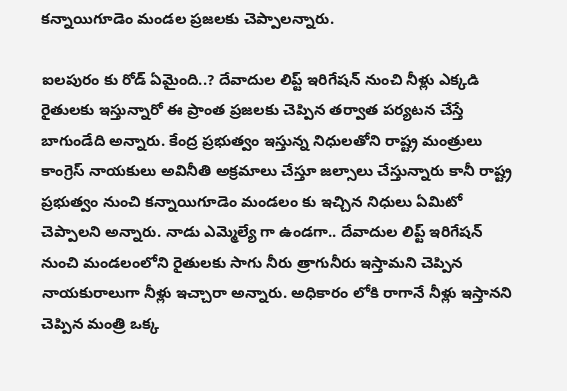క‌న్నాయిగూడెం మండ‌ల ప్ర‌జ‌ల‌కు చెప్పాల‌న్నారు.

ఐలపురం కు రోడ్ ఏమైంది..? దేవాదుల లిప్ట్ ఇరిగేషన్ నుంచి నీళ్లు ఎక్కడి రైతులకు ఇస్తున్నారో ఈ ప్రాంత ప్రజలకు చెప్పిన తర్వాత పర్యటన చేస్తే బాగుండేది అన్నారు. కేంద్ర ప్రభుత్వం ఇస్తున్న నిధులతోని రాష్ట్ర మంత్రులు కాంగ్రెస్ నాయకులు అవినీతి అక్రమాలు చేస్తూ జల్సాలు చేస్తున్నారు కానీ రాష్ట్ర ప్రభుత్వం నుంచి కన్నాయిగూడెం మండలం కు ఇచ్చిన నిధులు ఏమిటో చెప్పాలని అన్నారు. నాడు ఎమ్మెల్యే గా ఉండగా.. దేవాదుల లిప్ట్ ఇరిగేషన్ నుంచి మండలంలోని రైతులకు సాగు నీరు త్రాగునీరు ఇస్తామని చెప్పిన నాయకురాలుగా నీళ్లు ఇచ్చారా అన్నారు. అధికారం లోకి రాగానే నీళ్లు ఇస్తాన‌ని చెప్పిన మంత్రి ఒక్క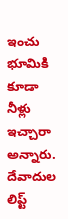ఇంచు భూమికి కూడా నీళ్లు ఇచ్చారా అన్నారు. దేవాదుల లిప్ట్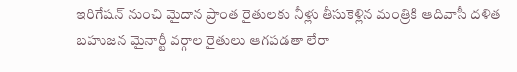ఇరిగేషన్ నుంచి మైదాన ప్రాంత రైతులకు నీళ్లు తీసుకెళ్లిన మంత్రికి ఆదివాసీ దళిత బహుజన మైనార్టీ వర్గాల రైతులు ఆగపడతా లేరా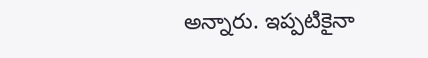అన్నారు. ఇప్పటికైనా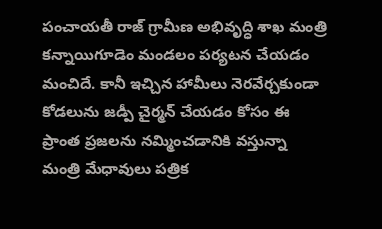పంచాయతీ రాజ్ గ్రామీణ అభివృద్ధి శాఖ మంత్రి కన్నాయిగూడెం మండలం పర్యటన చేయ‌డం మంచిదే. కానీ ఇచ్చిన హామీలు నెరవేర్చకుండా కోడలును జడ్పీ చైర్మన్ చేయ‌డం కోసం ఈ ప్రాంత ప్రజలను నమ్మించడానికి వస్తున్నా మంత్రి మేధావులు పత్రిక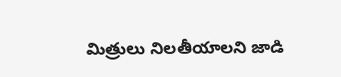మిత్రులు నిల‌తీయాల‌ని జాడి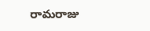రామ‌రాజు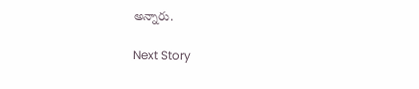అన్నారు.

Next Story